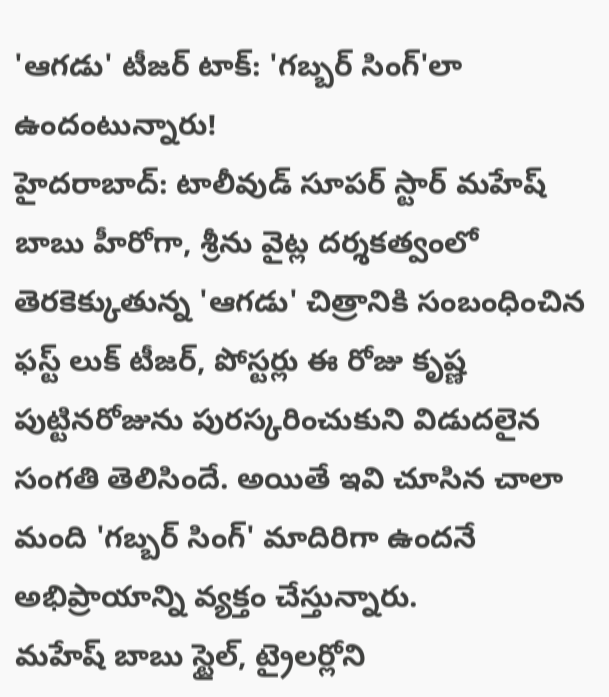'ఆగడు' టీజర్ టాక్: 'గబ్బర్ సింగ్'లా ఉందంటున్నారు!
హైదరాబాద్: టాలీవుడ్ సూపర్ స్టార్ మహేష్ బాబు హీరోగా, శ్రీను వైట్ల దర్శకత్వంలో తెరకెక్కుతున్న 'ఆగడు' చిత్రానికి సంబంధించిన ఫస్ట్ లుక్ టీజర్, పోస్టర్లు ఈ రోజు కృష్ణ పుట్టినరోజును పురస్కరించుకుని విడుదలైన సంగతి తెలిసిందే. అయితే ఇవి చూసిన చాలా మంది 'గబ్బర్ సింగ్' మాదిరిగా ఉందనే అభిప్రాయాన్ని వ్యక్తం చేస్తున్నారు.
మహేష్ బాబు స్టైల్, ట్రైలర్లోని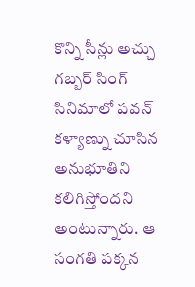కొన్ని సీన్లు అచ్చు గబ్బర్ సింగ్ సినిమాలో పవన్ కళ్యాణ్ను చూసిన అనుభూతిని కలిగిస్తోందని అంటున్నారు. ఆ సంగతి పక్కన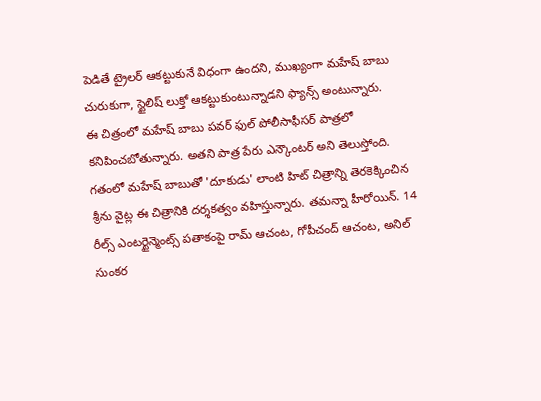పెడితే ట్రైలర్ ఆకట్టుకునే విధంగా ఉందని, ముఖ్యంగా మహేష్ బాబు చురుకుగా, స్టైలిష్ లుక్తో ఆకట్టుకుంటున్నాడని ఫ్యాన్స్ అంటున్నారు.
ఈ చిత్రంలో మహేష్ బాబు పవర్ ఫుల్ పోలీసాఫీసర్ పాత్రలో కనిపించబోతున్నారు. అతని పాత్ర పేరు ఎన్కౌంటర్ అని తెలుస్తోంది. గతంలో మహేష్ బాబుతో 'దూకుడు' లాంటి హిట్ చిత్రాన్ని తెరకెక్కించిన శ్రీను వైట్ల ఈ చిత్రానికి దర్శకత్వం వహిస్తున్నారు. తమన్నా హీరోయిన్. 14 రీల్స్ ఎంటర్టైన్మెంట్స్ పతాకంపై రామ్ ఆచంట, గోపీచంద్ ఆచంట, అనిల్ సుంకర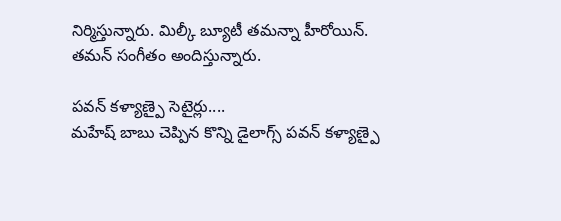నిర్మిస్తున్నారు. మిల్కీ బ్యూటీ తమన్నా హీరోయిన్. తమన్ సంగీతం అందిస్తున్నారు.

పవన్ కళ్యాణ్పై సెటైర్లు....
మహేష్ బాబు చెప్పిన కొన్ని డైలాగ్స్ పవన్ కళ్యాణ్పై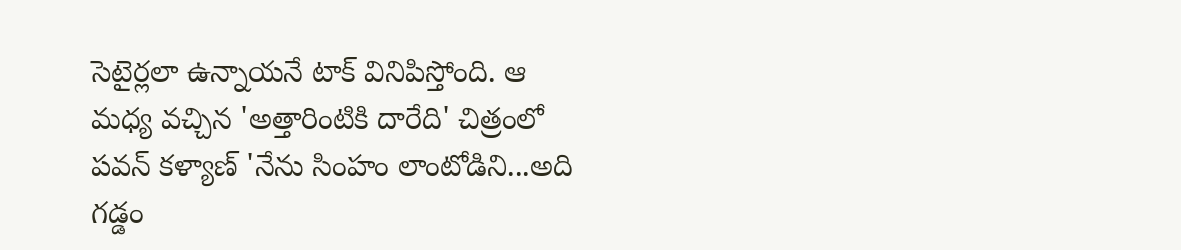సెటైర్లలా ఉన్నాయనే టాక్ వినిపిస్తోంది. ఆ మధ్య వచ్చిన 'అత్తారింటికి దారేది' చిత్రంలో పవన్ కళ్యాణ్ 'నేను సింహం లాంటోడిని...అది గడ్డం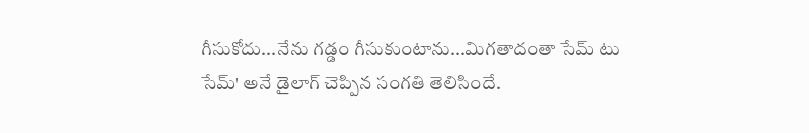గీసుకోదు...నేను గడ్డం గీసుకుంటాను...మిగతాదంతా సేమ్ టు సేమ్' అనే డైలాగ్ చెప్పిన సంగతి తెలిసిందే.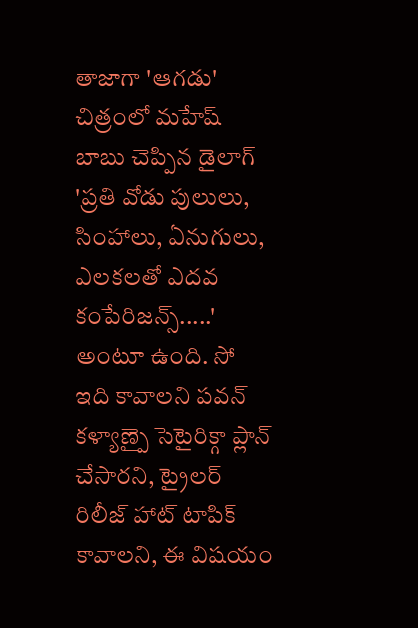తాజాగా 'ఆగడు' చిత్రంలో మహేష్ బాబు చెప్పిన డైలాగ్ 'ప్రతి వోడు పులులు, సింహాలు, ఏనుగులు, ఎలకలతో ఎదవ కంపేరిజన్స్.....' అంటూ ఉంది. సో ఇది కావాలని పవన్ కళ్యాణ్పై సెటైరిక్గా ప్లాన్ చేసారని, ట్రైలర్ రిలీజ్ హాట్ టాపిక్ కావాలని, ఈ విషయం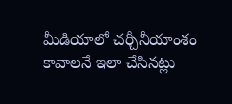మీడియాలో చర్చీనీయాంశం కావాలనే ఇలా చేసినట్లు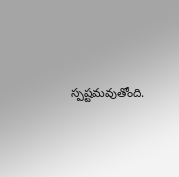స్పష్టమవుతోంది.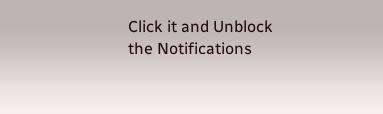Click it and Unblock the Notifications